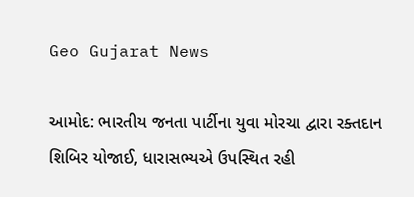Geo Gujarat News

આમોદ: ભારતીય જનતા પાર્ટીના યુવા મોરચા દ્વારા રક્તદાન શિબિર યોજાઈ, ધારાસભ્યએ ઉપસ્થિત રહી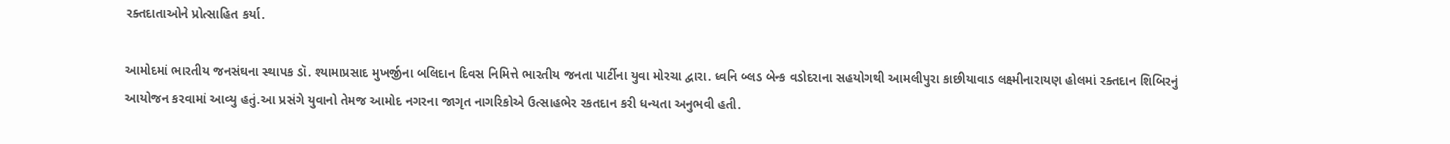રક્તદાતાઓને પ્રોત્સાહિત કર્યા.

આમોદમાં ભારતીય જનસંઘના સ્થાપક ડૉ. શ્યામાપ્રસાદ મુખર્જીના બલિદાન દિવસ નિમિત્તે ભારતીય જનતા પાર્ટીના યુવા મોરચા દ્વારા. ધ્વનિ બ્લડ બેન્ક વડોદરાના સહયોગથી આમલીપુરા કાછીયાવાડ લક્ષ્મીનારાયણ હોલમાં રક્તદાન શિબિરનું આયોજન કરવામાં આવ્યુ હતું.આ પ્રસંગે યુવાનો તેમજ આમોદ નગરના જાગૃત નાગરિકોએ ઉત્સાહભેર રકતદાન કરી ધન્યતા અનુભવી હતી.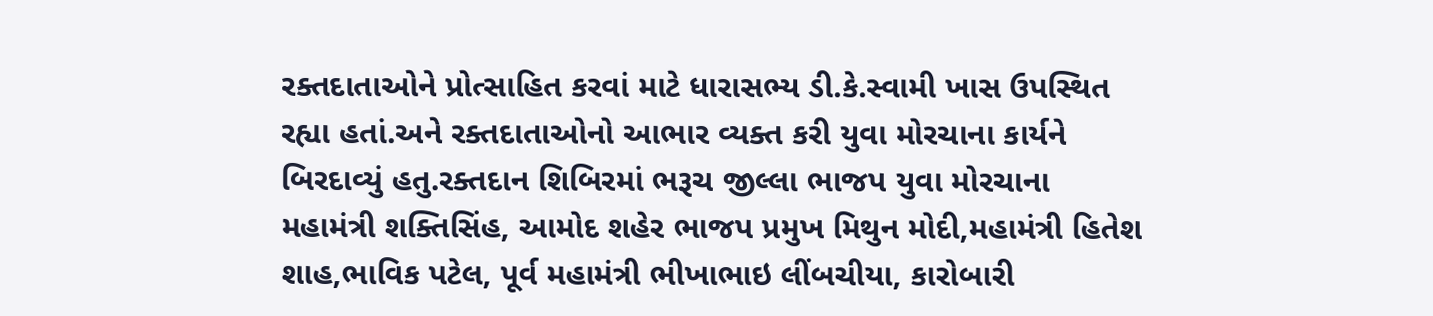રક્તદાતાઓને પ્રોત્સાહિત કરવાં માટે ધારાસભ્ય ડી.કે.સ્વામી ખાસ ઉપસ્થિત રહ્યા હતાં.અને રક્તદાતાઓનો આભાર વ્યક્ત કરી યુવા મોરચાના કાર્યને બિરદાવ્યું હતુ.રક્તદાન શિબિરમાં ભરૂચ જીલ્લા ભાજપ યુવા મોરચાના મહામંત્રી શક્તિસિંહ, આમોદ શહેર ભાજપ પ્રમુખ મિથુન મોદી,મહામંત્રી હિતેશ શાહ,ભાવિક પટેલ, પૂર્વ મહામંત્રી ભીખાભાઇ લીંબચીયા, કારોબારી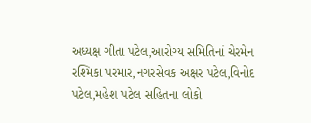અધ્યક્ષ ગીતા પટેલ,આરોગ્ય સમિતિનાં ચેરમેન રશ્મિકા પરમાર,નગરસેવક અક્ષર પટેલ,વિનોદ પટેલ,મહેશ પટેલ સહિતના લોકો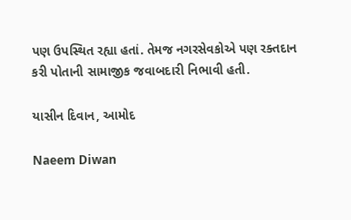પણ ઉપસ્થિત રહ્યા હતાં. તેમજ નગરસેવકોએ પણ રક્તદાન કરી પોતાની સામાજીક જવાબદારી નિભાવી હતી.

યાસીન દિવાન, આમોદ

Naeem Diwan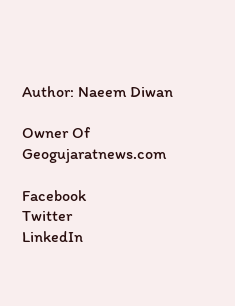Author: Naeem Diwan

Owner Of Geogujaratnews.com

Facebook
Twitter
LinkedIn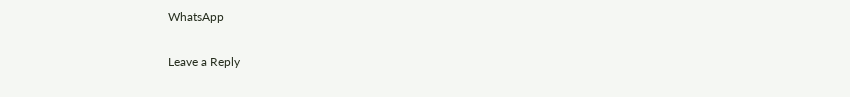WhatsApp

Leave a Reply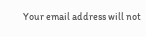Your email address will not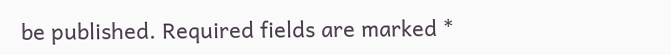be published. Required fields are marked *